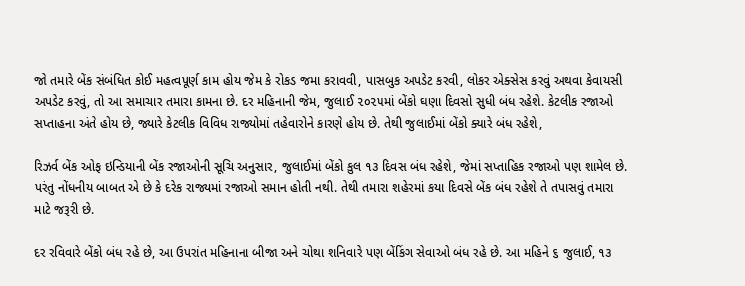જો તમારે બેંક સંબંધિત કોઈ મહત્વપૂર્ણ કામ હોય જેમ કે રોકડ જમા કરાવવી, પાસબુક અપડેટ કરવી, લોકર એક્સેસ કરવું અથવા કેવાયસી અપડેટ કરવું, તો આ સમાચાર તમારા કામના છે. દર મહિનાની જેમ, જુલાઈ ૨૦૨૫માં બેંકો ઘણા દિવસો સુધી બંધ રહેશે. કેટલીક રજાઓ સપ્તાહના અંતે હોય છે, જ્યારે કેટલીક વિવિધ રાજ્યોમાં તહેવારોને કારણે હોય છે. તેથી જુલાઈમાં બેંકો ક્યારે બંધ રહેશે,

રિઝર્વ બેંક ઓફ ઇન્ડિયાની બેંક રજાઓની સૂચિ અનુસાર, જુલાઈમાં બેંકો કુલ ૧૩ દિવસ બંધ રહેશે, જેમાં સપ્તાહિક રજાઓ પણ શામેલ છે. પરંતુ નોંધનીય બાબત એ છે કે દરેક રાજ્યમાં રજાઓ સમાન હોતી નથી. તેથી તમારા શહેરમાં કયા દિવસે બેંક બંધ રહેશે તે તપાસવું તમારા માટે જરૂરી છે.

દર રવિવારે બેંકો બંધ રહે છે, આ ઉપરાંત મહિનાના બીજા અને ચોથા શનિવારે પણ બેંકિંગ સેવાઓ બંધ રહે છે. આ મહિને ૬ જુલાઈ, ૧૩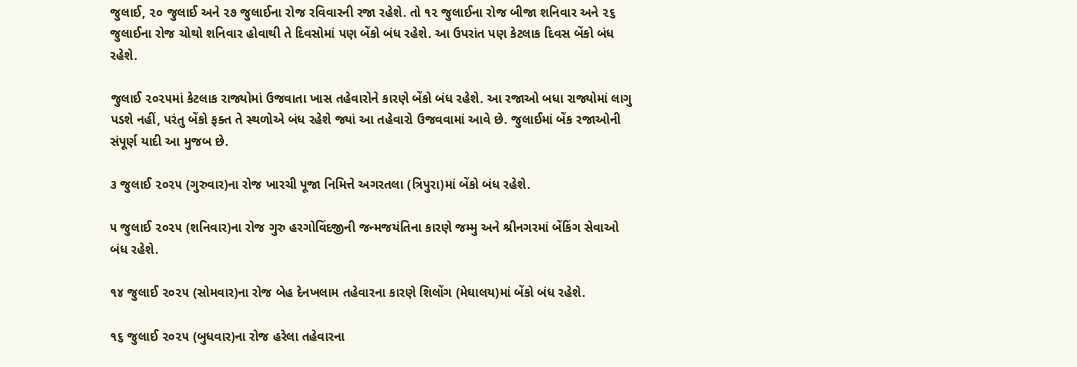જુલાઈ, ૨૦ જુલાઈ અને ૨૭ જુલાઈના રોજ રવિવારની રજા રહેશે. તો ૧૨ જુલાઈના રોજ બીજા શનિવાર અને ૨૬ જુલાઈના રોજ ચોથો શનિવાર હોવાથી તે દિવસોમાં પણ બેંકો બંધ રહેશે. આ ઉપરાંત પણ કેટલાક દિવસ બેંકો બંધ રહેશે.

જુલાઈ ૨૦૨૫માં કેટલાક રાજ્યોમાં ઉજવાતા ખાસ તહેવારોને કારણે બેંકો બંધ રહેશે. આ રજાઓ બધા રાજ્યોમાં લાગુ પડશે નહીં, પરંતુ બેંકો ફક્ત તે સ્થળોએ બંધ રહેશે જ્યાં આ તહેવારો ઉજવવામાં આવે છે. જુલાઈમાં બેંક રજાઓની સંપૂર્ણ યાદી આ મુજબ છે.

૩ જુલાઈ ૨૦૨૫ (ગુરુવાર)ના રોજ ખારચી પૂજા નિમિત્તે અગરતલા (ત્રિપુરા)માં બેંકો બંધ રહેશે.

૫ જુલાઈ ૨૦૨૫ (શનિવાર)ના રોજ ગુરુ હરગોવિંદજીની જન્મજયંતિના કારણે જમ્મુ અને શ્રીનગરમાં બેંકિંગ સેવાઓ બંધ રહેશે.

૧૪ જુલાઈ ૨૦૨૫ (સોમવાર)ના રોજ બેહ દેનખલામ તહેવારના કારણે શિલોંગ (મેઘાલય)માં બેંકો બંધ રહેશે.

૧૬ જુલાઈ ૨૦૨૫ (બુધવાર)ના રોજ હરેલા તહેવારના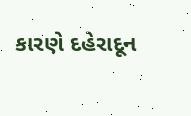કારણે દહેરાદૂન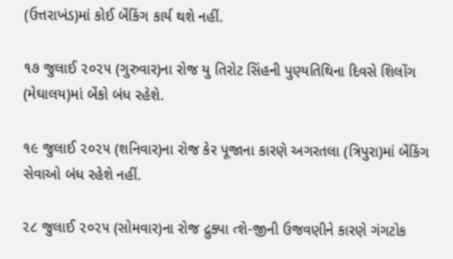(ઉત્તરાખંડ)માં કોઈ બેંકિંગ કાર્ય થશે નહીં.

૧૭ જુલાઈ ૨૦૨૫ (ગુરુવાર)ના રોજ યુ તિરોટ સિંહની પુણ્યતિથિના દિવસે શિલોંગ (મેઘાલય)માં બેંકો બંધ રહેશે.

૧૯ જુલાઈ ૨૦૨૫ (શનિવાર)ના રોજ કેર પૂજાના કારણે અગરતલા (ત્રિપુરા)માં બેંકિંગ સેવાઓ બંધ રહેશે નહીં.

૨૮ જુલાઈ ૨૦૨૫ (સોમવાર)ના રોજ દ્રુક્પા ત્શે-જીની ઉજવણીને કારણે ગંગટોક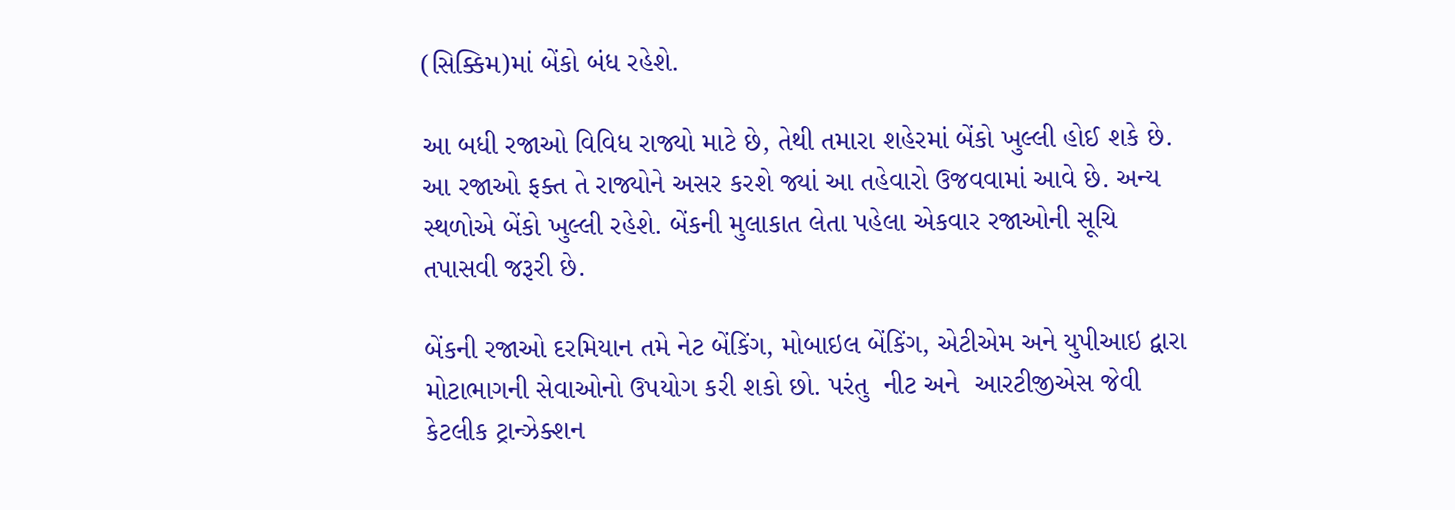(સિક્કિમ)માં બેંકો બંધ રહેશે.

આ બધી રજાઓ વિવિધ રાજ્યો માટે છે, તેથી તમારા શહેરમાં બેંકો ખુલ્લી હોઈ શકે છે. આ રજાઓ ફક્ત તે રાજ્યોને અસર કરશે જ્યાં આ તહેવારો ઉજવવામાં આવે છે. અન્ય સ્થળોએ બેંકો ખુલ્લી રહેશે. બેંકની મુલાકાત લેતા પહેલા એકવાર રજાઓની સૂચિ તપાસવી જરૂરી છે.

બેંકની રજાઓ દરમિયાન તમે નેટ બેંકિંગ, મોબાઇલ બેંકિંગ, એટીએમ અને યુપીઆઇ દ્વારા મોટાભાગની સેવાઓનો ઉપયોગ કરી શકો છો. પરંતુ  નીટ અને  આરટીજીએસ જેવી કેટલીક ટ્રાન્ઝેક્શન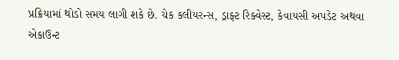પ્રક્રિયામાં થોડો સમય લાગી શકે છે. ચેક કલીયરન્સ, ડ્રાફ્ટ રિક્વેસ્ટ, કેવાયસી અપડેટ અથવા એકાઉન્ટ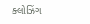ક્લોઝિંગ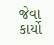જેવા કાર્યો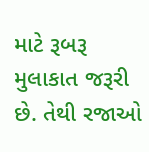માટે રૂબરૂ મુલાકાત જરૂરી છે. તેથી રજાઓ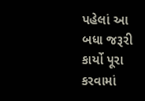પહેલાં આ બધા જરૂરી કાર્યો પૂરા કરવામાં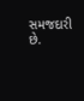સમજદારી છે.